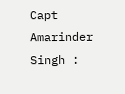Capt Amarinder Singh :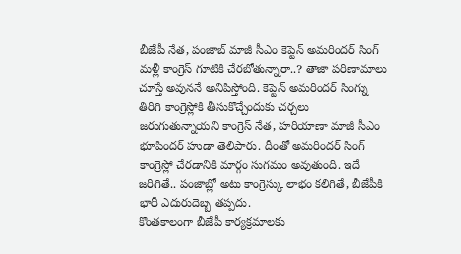బీజేపీ నేత, పంజాబ్ మాజీ సీఎం కెప్టెన్ అమరిందర్ సింగ్ మళ్లీ కాంగ్రెస్ గూటికి చేరబోతున్నారా..? తాజా పరిణామాలు చూస్తే అవుననే అనిపిస్తోంది. కెప్టెన్ అమరిందర్ సింగ్ను తిరిగి కాంగ్రెస్లోకి తీసుకొచ్చేందుకు చర్చలు జరుగుతున్నాయని కాంగ్రెస్ నేత, హరియాణా మాజీ సీఎం భూపిందర్ హుడా తెలిపారు. దీంతో అమరిందర్ సింగ్ కాంగ్రెస్లో చేరడానికి మార్గం సుగమం అవుతుంది. ఇదే జరిగితే.. పంజాబ్లో అటు కాంగ్రెస్కు లాభం కలిగితే, బీజేపీకి భారీ ఎదురుదెబ్బ తప్పదు.
కొంతకాలంగా బీజేపీ కార్యక్రమాలకు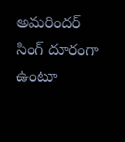అమరిందర్ సింగ్ దూరంగా ఉంటూ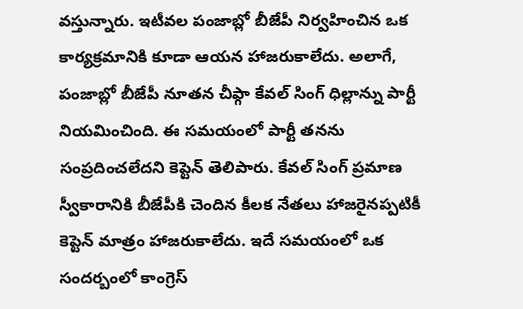వస్తున్నారు. ఇటీవల పంజాబ్లో బీజేపీ నిర్వహించిన ఒక కార్యక్రమానికి కూడా ఆయన హాజరుకాలేదు. అలాగే, పంజాబ్లో బీజేపీ నూతన చీఫ్గా కేవల్ సింగ్ ధిల్లాన్ను పార్టీ నియమించింది. ఈ సమయంలో పార్టీ తనను సంప్రదించలేదని కెప్టెన్ తెలిపారు. కేవల్ సింగ్ ప్రమాణ స్వీకారానికి బీజేపీకి చెందిన కీలక నేతలు హాజరైనప్పటికీ కెప్టెన్ మాత్రం హాజరుకాలేదు. ఇదే సమయంలో ఒక సందర్బంలో కాంగ్రెస్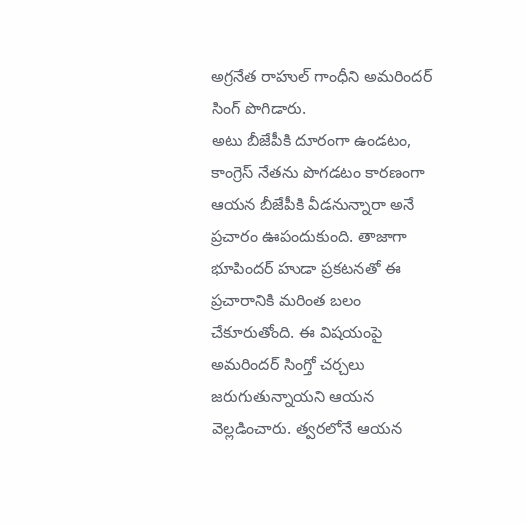అగ్రనేత రాహుల్ గాంధీని అమరిందర్ సింగ్ పొగిడారు.
అటు బీజేపీకి దూరంగా ఉండటం, కాంగ్రెస్ నేతను పొగడటం కారణంగా ఆయన బీజేపీకి వీడనున్నారా అనే ప్రచారం ఊపందుకుంది. తాజాగా భూపిందర్ హుడా ప్రకటనతో ఈ ప్రచారానికి మరింత బలం చేకూరుతోంది. ఈ విషయంపై అమరిందర్ సింగ్తో చర్చలు జరుగుతున్నాయని ఆయన వెల్లడించారు. త్వరలోనే ఆయన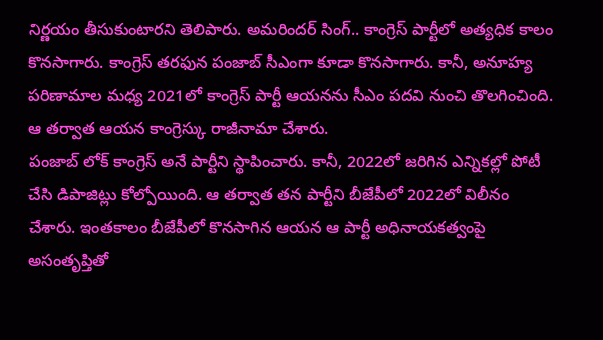నిర్ణయం తీసుకుంటారని తెలిపారు. అమరిందర్ సింగ్.. కాంగ్రెస్ పార్టీలో అత్యధిక కాలం కొనసాగారు. కాంగ్రెస్ తరఫున పంజాబ్ సీఎంగా కూడా కొనసాగారు. కానీ, అనూహ్య పరిణామాల మధ్య 2021లో కాంగ్రెస్ పార్టీ ఆయనను సీఎం పదవి నుంచి తొలగించింది. ఆ తర్వాత ఆయన కాంగ్రెస్కు రాజీనామా చేశారు.
పంజాబ్ లోక్ కాంగ్రెస్ అనే పార్టీని స్థాపించారు. కానీ, 2022లో జరిగిన ఎన్నికల్లో పోటీ చేసి డిపాజిట్లు కోల్పోయింది. ఆ తర్వాత తన పార్టీని బీజేపీలో 2022లో విలీనం చేశారు. ఇంతకాలం బీజేపీలో కొనసాగిన ఆయన ఆ పార్టీ అధినాయకత్వంపై అసంతృప్తితో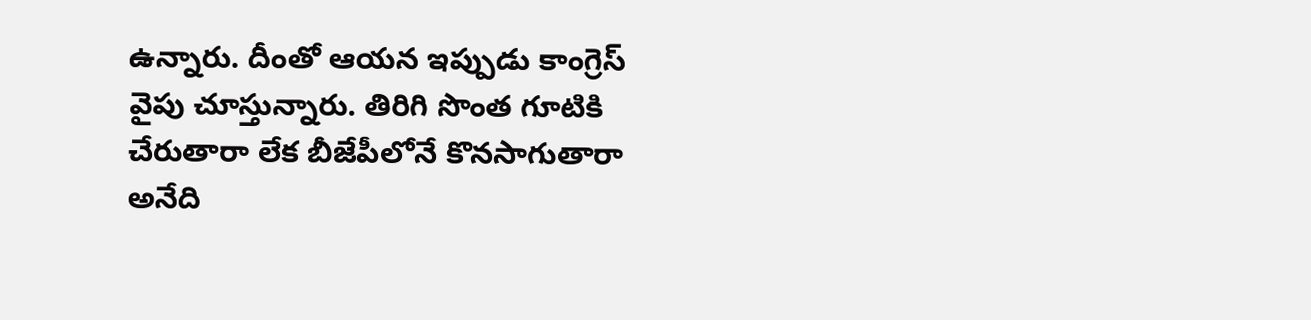ఉన్నారు. దీంతో ఆయన ఇప్పుడు కాంగ్రెస్ వైపు చూస్తున్నారు. తిరిగి సొంత గూటికి చేరుతారా లేక బీజేపీలోనే కొనసాగుతారా అనేది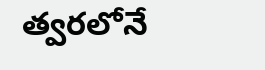త్వరలోనే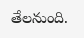తేలనుంది.